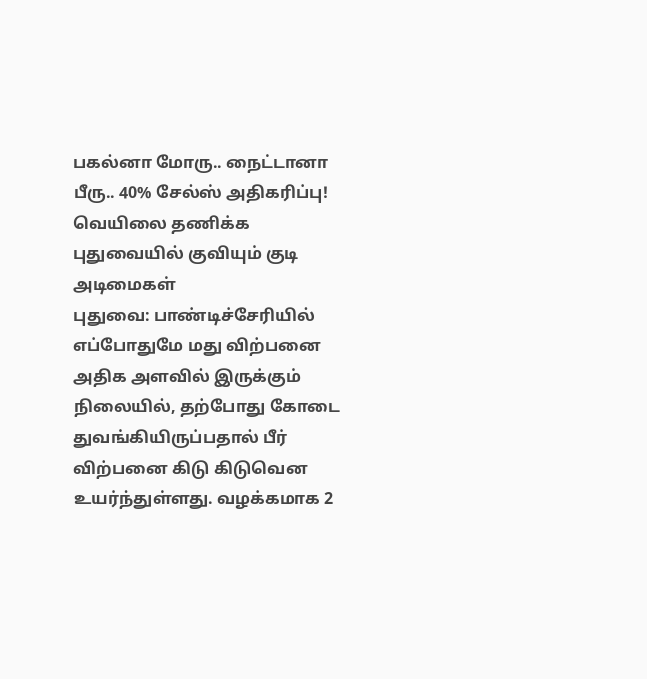பகல்னா மோரு.. நைட்டானா பீரு.. 40% சேல்ஸ் அதிகரிப்பு! வெயிலை தணிக்க புதுவையில் குவியும் குடி அடிமைகள்
புதுவை: பாண்டிச்சேரியில் எப்போதுமே மது விற்பனை அதிக அளவில் இருக்கும் நிலையில், தற்போது கோடை துவங்கியிருப்பதால் பீர் விற்பனை கிடு கிடுவென உயர்ந்துள்ளது. வழக்கமாக 2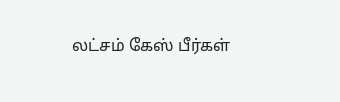லட்சம் கேஸ் பீர்கள்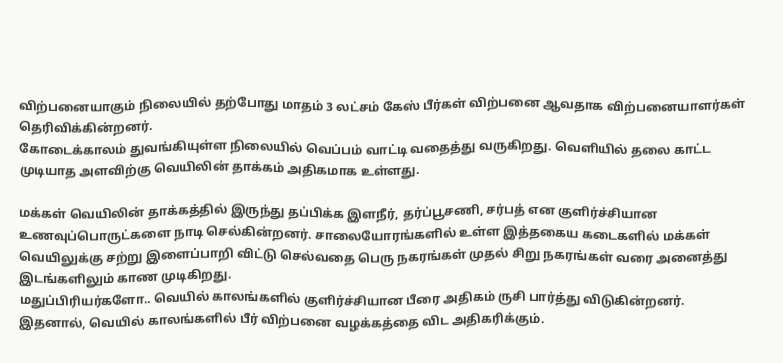விற்பனையாகும் நிலையில் தற்போது மாதம் 3 லட்சம் கேஸ் பீர்கள் விற்பனை ஆவதாக விற்பனையாளர்கள் தெரிவிக்கின்றனர்.
கோடைக்காலம் துவங்கியுள்ள நிலையில் வெப்பம் வாட்டி வதைத்து வருகிறது. வெளியில் தலை காட்ட முடியாத அளவிற்கு வெயிலின் தாக்கம் அதிகமாக உள்ளது.

மக்கள் வெயிலின் தாக்கத்தில் இருந்து தப்பிக்க இளநீர், தர்ப்பூசணி, சர்பத் என குளிர்ச்சியான உணவுப்பொருட்களை நாடி செல்கின்றனர். சாலையோரங்களில் உள்ள இத்தகைய கடைகளில் மக்கள் வெயிலுக்கு சற்று இளைப்பாறி விட்டு செல்வதை பெரு நகரங்கள் முதல் சிறு நகரங்கள் வரை அனைத்து இடங்களிலும் காண முடிகிறது.
மதுப்பிரியர்களோ.. வெயில் காலங்களில் குளிர்ச்சியான பீரை அதிகம் ருசி பார்த்து விடுகின்றனர். இதனால், வெயில் காலங்களில் பீர் விற்பனை வழக்கத்தை விட அதிகரிக்கும்.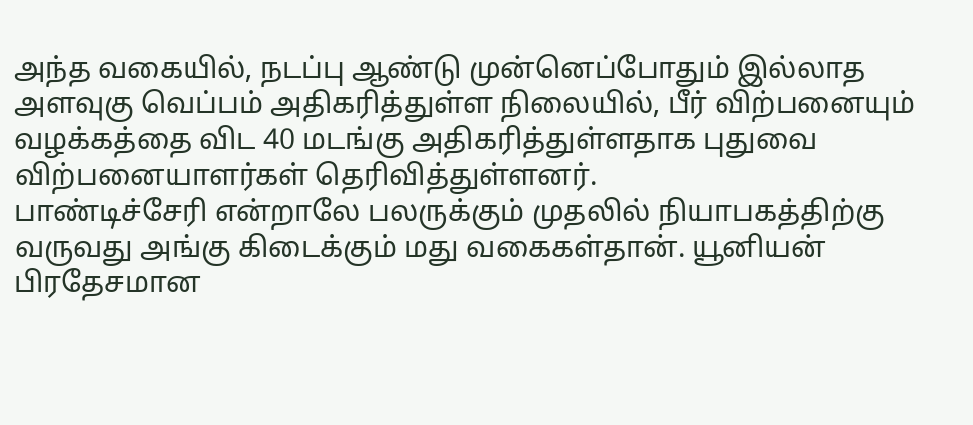அந்த வகையில், நடப்பு ஆண்டு முன்னெப்போதும் இல்லாத அளவுகு வெப்பம் அதிகரித்துள்ள நிலையில், பீர் விற்பனையும் வழக்கத்தை விட 40 மடங்கு அதிகரித்துள்ளதாக புதுவை விற்பனையாளர்கள் தெரிவித்துள்ளனர்.
பாண்டிச்சேரி என்றாலே பலருக்கும் முதலில் நியாபகத்திற்கு வருவது அங்கு கிடைக்கும் மது வகைகள்தான். யூனியன் பிரதேசமான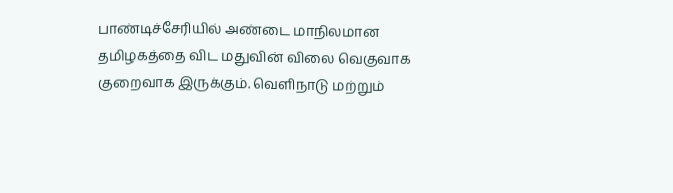பாண்டிச்சேரியில் அண்டை மாநிலமான தமிழகத்தை விட மதுவின் விலை வெகுவாக குறைவாக இருக்கும். வெளிநாடு மற்றும்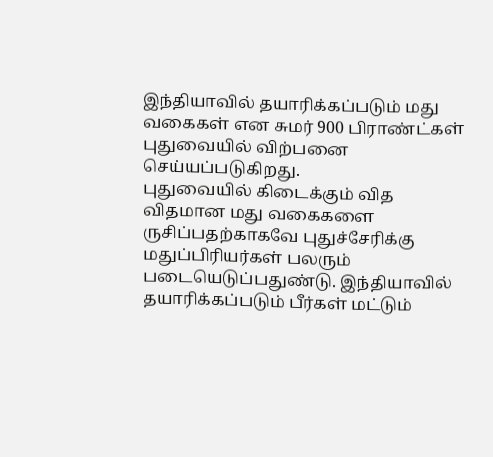இந்தியாவில் தயாரிக்கப்படும் மது வகைகள் என சுமர் 900 பிராண்ட்கள் புதுவையில் விற்பனை செய்யப்படுகிறது.
புதுவையில் கிடைக்கும் வித விதமான மது வகைகளை ருசிப்பதற்காகவே புதுச்சேரிக்கு மதுப்பிரியர்கள் பலரும் படையெடுப்பதுண்டு. இந்தியாவில் தயாரிக்கப்படும் பீர்கள் மட்டும்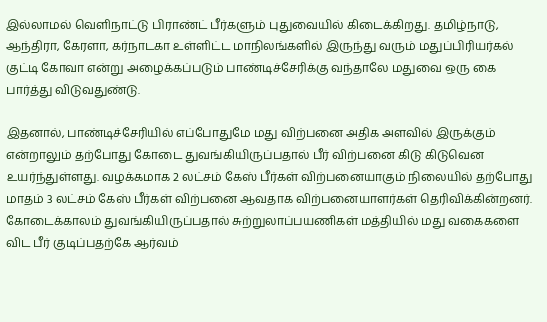இல்லாமல் வெளிநாட்டு பிராண்ட் பீர்களும் புதுவையில் கிடைக்கிறது. தமிழ்நாடு, ஆந்திரா, கேரளா, கர்நாடகா உள்ளிட்ட மாநிலங்களில் இருந்து வரும் மதுப்பிரியர்கல் குட்டி கோவா என்று அழைக்கப்படும் பாண்டிச்சேரிக்கு வந்தாலே மதுவை ஒரு கை பார்த்து விடுவதுண்டு.

இதனால், பாண்டிச்சேரியில் எப்போதுமே மது விற்பனை அதிக அளவில் இருக்கும் என்றாலும் தற்போது கோடை துவங்கியிருப்பதால் பீர் விற்பனை கிடு கிடுவென உயர்ந்துள்ளது. வழக்கமாக 2 லட்சம் கேஸ் பீர்கள் விற்பனையாகும் நிலையில் தற்போது மாதம் 3 லட்சம் கேஸ் பீர்கள் விற்பனை ஆவதாக விற்பனையாளர்கள் தெரிவிக்கின்றனர்.
கோடைக்காலம் துவங்கியிருப்பதால் சுற்றுலாப்பயணிகள் மத்தியில் மது வகைகளை விட பீர் குடிப்பதற்கே ஆர்வம்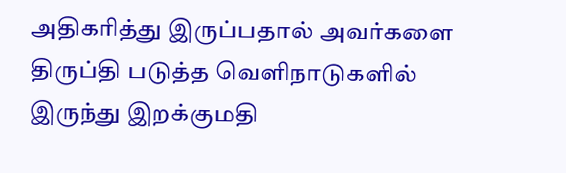அதிகரித்து இருப்பதால் அவர்களை திருப்தி படுத்த வெளிநாடுகளில் இருந்து இறக்குமதி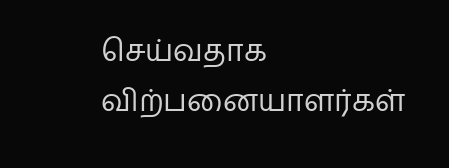செய்வதாக விற்பனையாளர்கள்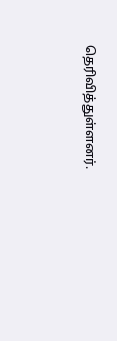தெரிவித்துள்ளனர்.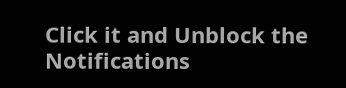Click it and Unblock the Notifications